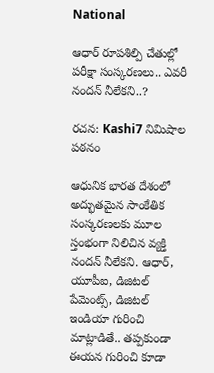National

ఆధార్ రూపశిల్పి చేతుల్లో పరీక్షా సంస్కరణలు.. ఎవరీ నందన్ నీలేకని..?

రచన: Kashi7 నిమిషాల పఠనం

ఆధునిక భార‌త దేశంలో అద్భుత‌మైన సాంకేతిక సంస్క‌ర‌ణ‌ల‌కు మూల స్తంభంగా నిలిచిన వ్య‌క్తి నంద‌న్ నీలేక‌ని. ఆధార్, యూపీఐ, డిజిటల్ పేమెంట్స్, డిజిటల్ ఇండియా గురించి మాట్లాడితే.. త‌ప్ప‌కుండా ఈయ‌న గురించి కూడా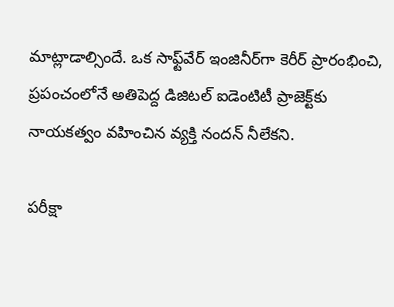మాట్లాడాల్సిందే. ఒక సాఫ్ట్‌వేర్ ఇంజినీర్‌గా కెరీర్ ప్రారంభించి, ప్రపంచంలోనే అతిపెద్ద డిజిటల్ ఐడెంటిటీ ప్రాజెక్ట్‌కు నాయకత్వం వహించిన వ్యక్తి నంద‌న్ నీలేక‌ని.

ప‌రీక్షా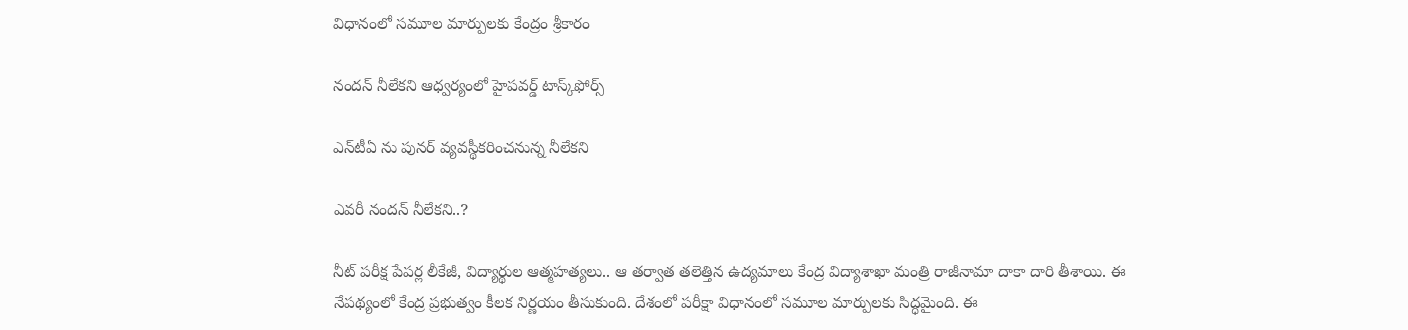విధానంలో స‌మూల మార్పులకు కేంద్రం శ్రీకారం

నంద‌న్ నీలేక‌ని ఆధ్వ‌ర్యంలో హైప‌వ‌ర్డ్ టాస్క్‌ఫోర్స్

ఎన్‌టీఏ ను పున‌ర్ వ్య‌వ‌స్థీక‌రించ‌నున్న నీలేక‌ని

ఎవ‌రీ నంద‌న్ నీలేక‌ని..?

నీట్ ప‌రీక్ష పేప‌ర్ల లీకేజీ, విద్యార్థుల ఆత్మ‌హ‌త్య‌లు.. ఆ త‌ర్వాత తలెత్తిన ఉద్య‌మాలు కేంద్ర విద్యాశాఖా మంత్రి రాజీనామా దాకా దారి తీశాయి. ఈ నేప‌థ్యంలో కేంద్ర ప్ర‌భుత్వం కీల‌క నిర్ణయం తీసుకుంది. దేశంలో ప‌రీక్షా విధానంలో స‌మూల మార్పుల‌కు సిద్ధ‌మైంది. ఈ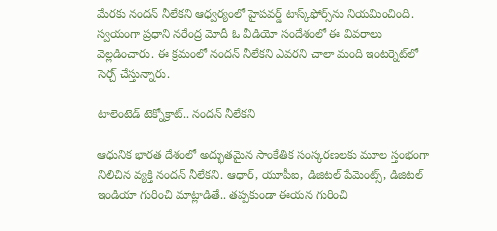మేర‌కు నంద‌న్ నీలేక‌ని ఆధ్వ‌ర్యంలో హైప‌వ‌ర్డ్ టాస్క్‌ఫోర్స్‌ను నియ‌మించింది. స్వ‌యంగా ప్ర‌ధాని న‌రేంద్ర మోదీ ఓ వీడియో సందేశంలో ఈ వివ‌రాలు వెల్ల‌డించారు. ఈ క్ర‌మంలో నంద‌న్ నీలేక‌ని ఎవ‌ర‌ని చాలా మంది ఇంట‌ర్నెట్‌లో సెర్చ్ చేస్తున్నారు.

టాలెంటెడ్ టెక్నోక్రాట్.. నంద‌న్ నీలేక‌ని

ఆధునిక భార‌త దేశంలో అద్భుత‌మైన సాంకేతిక సంస్క‌ర‌ణ‌ల‌కు మూల స్తంభంగా నిలిచిన వ్య‌క్తి నంద‌న్ నీలేక‌ని. ఆధార్, యూపీఐ, డిజిటల్ పేమెంట్స్, డిజిటల్ ఇండియా గురించి మాట్లాడితే.. త‌ప్ప‌కుండా ఈయ‌న గురించి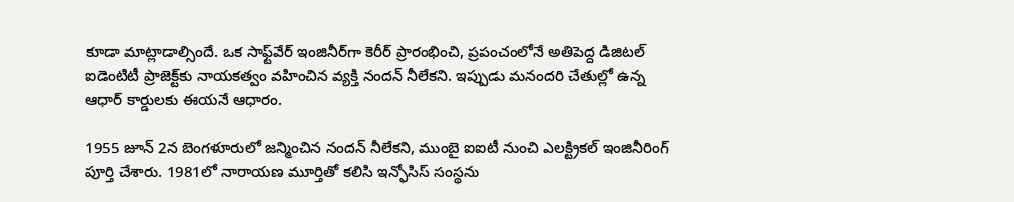కూడా మాట్లాడాల్సిందే. ఒక సాఫ్ట్‌వేర్ ఇంజినీర్‌గా కెరీర్ ప్రారంభించి, ప్రపంచంలోనే అతిపెద్ద డిజిటల్ ఐడెంటిటీ ప్రాజెక్ట్‌కు నాయకత్వం వహించిన వ్యక్తి నంద‌న్ నీలేక‌ని. ఇప్పుడు మ‌నంద‌రి చేతుల్లో ఉన్న ఆధార్ కార్డుల‌కు ఈయ‌నే ఆధారం.

1955 జూన్ 2న బెంగళూరులో జన్మించిన నందన్ నీలేకని, ముంబై ఐఐటీ నుంచి ఎలక్ట్రికల్ ఇంజినీరింగ్ పూర్తి చేశారు. 1981లో నారాయణ మూర్తితో కలిసి ఇన్ఫోసిస్ సంస్థను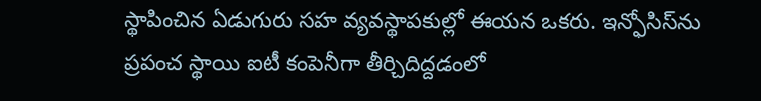స్థాపించిన ఏడుగురు సహ వ్యవస్థాపకుల్లో ఈయన ఒకరు. ఇన్ఫోసిస్‌ను ప్రపంచ స్థాయి ఐటీ కంపెనీగా తీర్చిదిద్దడంలో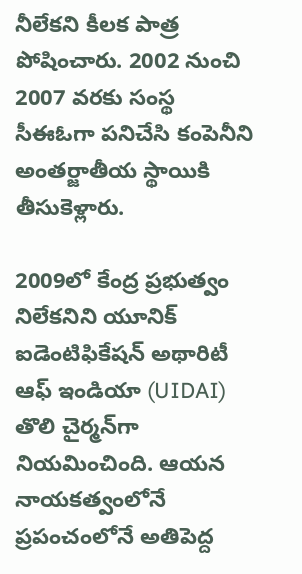నీలేకని కీలక పాత్ర పోషించారు. 2002 నుంచి 2007 వరకు సంస్థ సీఈఓగా పనిచేసి కంపెనీని అంతర్జాతీయ స్థాయికి తీసుకెళ్లారు.

2009లో కేంద్ర ప్రభుత్వం నిలేక‌నిని యూనిక్ ఐడెంటిఫికేషన్ అథారిటీ ఆఫ్ ఇండియా (UIDAI) తొలి చైర్మన్‌గా నియమించింది. ఆయన నాయకత్వంలోనే ప్రపంచంలోనే అతిపెద్ద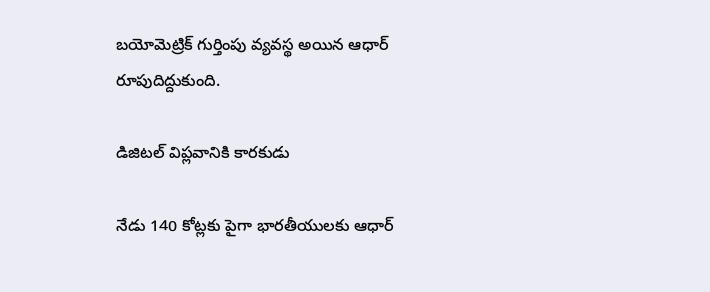బయోమెట్రిక్ గుర్తింపు వ్యవస్థ అయిన ఆధార్ రూపుదిద్దుకుంది.

డిజిట‌ల్ విప్ల‌వానికి కార‌కుడు

నేడు 140 కోట్లకు పైగా భారతీయులకు ఆధార్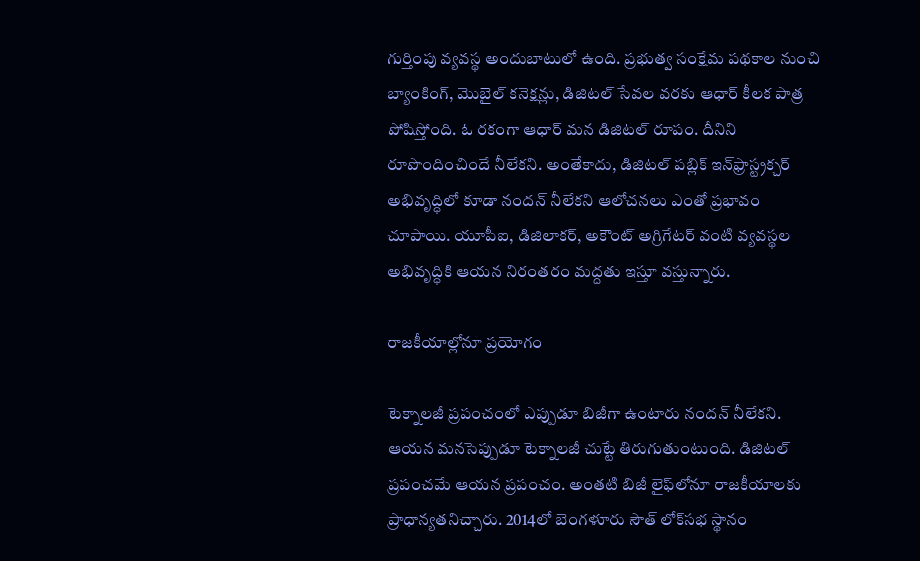గుర్తింపు వ్యవస్థ అందుబాటులో ఉంది. ప్రభుత్వ సంక్షేమ పథకాల నుంచి బ్యాంకింగ్, మొబైల్ కనెక్షన్లు, డిజిటల్ సేవల వరకు ఆధార్ కీలక పాత్ర పోషిస్తోంది. ఓ ర‌కంగా ఆధార్ మ‌న డిజిట‌ల్ రూపం. దీనిని రూపొందించిందే నీలేక‌ని. అంతేకాదు, డిజిటల్ పబ్లిక్ ఇన్‌ఫ్రాస్ట్రక్చర్ అభివృద్ధిలో కూడా నందన్ నీలేకని ఆలోచనలు ఎంతో ప్రభావం చూపాయి. యూపీఐ, డిజిలాకర్, అకౌంట్ అగ్రిగేటర్ వంటి వ్యవస్థల అభివృద్ధికి ఆయన నిరంతరం మద్దతు ఇస్తూ వస్తున్నారు.

రాజ‌కీయాల్లోనూ ప్ర‌యోగం

టెక్నాల‌జీ ప్ర‌పంచంలో ఎప్పుడూ బిజీగా ఉంటారు నంద‌న్ నీలేక‌ని. ఆయ‌న మ‌న‌సెప్పుడూ టెక్నాల‌జీ చుట్టే తిరుగుతుంటుంది. డిజిట‌ల్ ప్ర‌పంచ‌మే ఆయ‌న ప్ర‌పంచం. అంత‌టి బిజీ లైఫ్‌లోనూ రాజ‌కీయాల‌కు ప్రాధాన్య‌త‌నిచ్చారు. 2014లో బెంగళూరు సౌత్ లోక్‌సభ స్థానం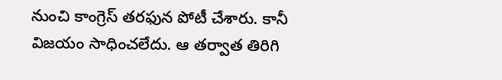నుంచి కాంగ్రెస్ తరఫున పోటీ చేశారు. కానీ విజయం సాధించలేదు. ఆ త‌ర్వాత తిరిగి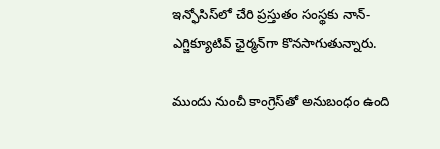ఇన్ఫోసిస్‌లో చేరి ప్రస్తుతం సంస్థకు నాన్-ఎగ్జిక్యూటివ్ ఛైర్మ‌న్‌గా కొనసాగుతున్నారు.

ముందు నుంచీ కాంగ్రెస్‌తో అనుబంధం ఉంది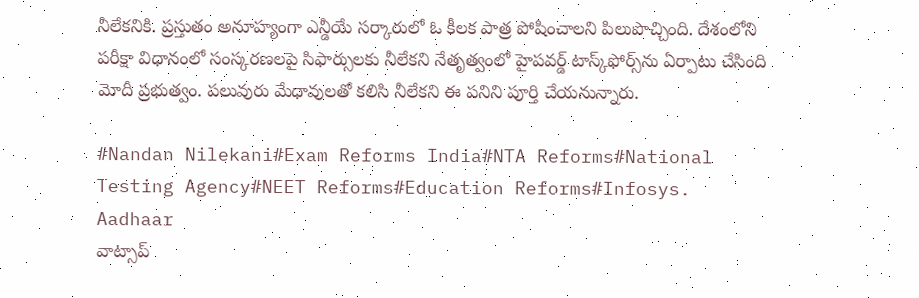నీలేక‌నికి. ప్ర‌స్తుతం అనూహ్యంగా ఎన్డీయే స‌ర్కారులో ఓ కీల‌క పాత్ర పోషించాల‌ని పిలుపొచ్చింది. దేశంలోని ప‌రీక్షా విధానంలో సంస్క‌ర‌ణ‌ల‌పై సిఫార్సుల‌కు నీలేక‌ని నేతృత్వంలో హైప‌వ‌ర్డ్ టాస్క్‌ఫోర్స్‌ను ఏర్పాటు చేసింది మోదీ ప్ర‌భుత్వం. ప‌లువురు మేధావుల‌తో క‌లిసి నీలేక‌ని ఈ ప‌నిని పూర్తి చేయ‌నున్నారు.

#Nandan Nilekani#Exam Reforms India#NTA Reforms#National Testing Agency#NEET Reforms#Education Reforms#Infosys. Aadhaar
వాట్సాప్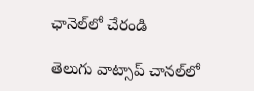ఛానెల్‌లో చేరండి

తెలుగు వాట్సాప్ చానల్‌లో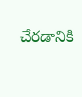చేరడానికి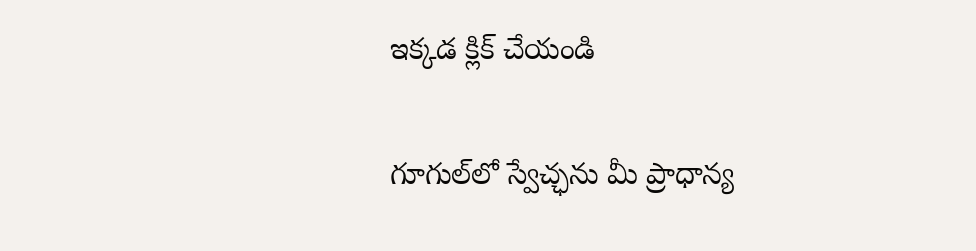ఇక్కడ క్లిక్ చేయండి

గూగుల్‌లో స్వేచ్ఛను మీ ప్రాధాన్య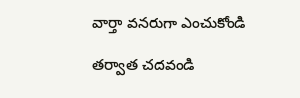వార్తా వనరుగా ఎంచుకోండి

తర్వాత చదవండి